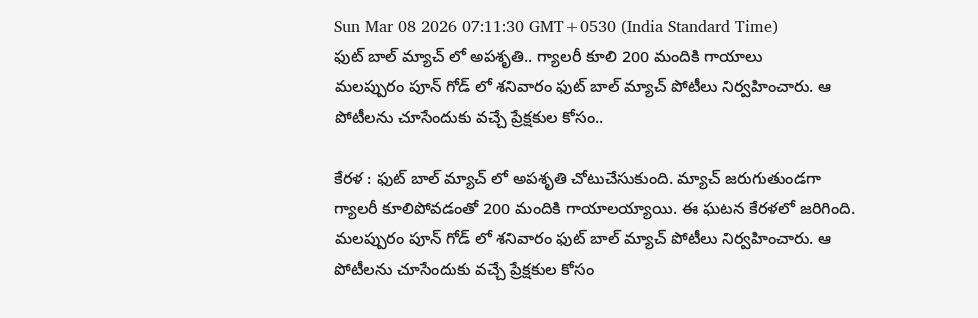Sun Mar 08 2026 07:11:30 GMT+0530 (India Standard Time)
ఫుట్ బాల్ మ్యాచ్ లో అపశృతి.. గ్యాలరీ కూలి 200 మందికి గాయాలు
మలప్పురం పూన్ గోడ్ లో శనివారం ఫుట్ బాల్ మ్యాచ్ పోటీలు నిర్వహించారు. ఆ పోటీలను చూసేందుకు వచ్చే ప్రేక్షకుల కోసం..

కేరళ : ఫుట్ బాల్ మ్యాచ్ లో అపశృతి చోటుచేసుకుంది. మ్యాచ్ జరుగుతుండగా గ్యాలరీ కూలిపోవడంతో 200 మందికి గాయాలయ్యాయి. ఈ ఘటన కేరళలో జరిగింది. మలప్పురం పూన్ గోడ్ లో శనివారం ఫుట్ బాల్ మ్యాచ్ పోటీలు నిర్వహించారు. ఆ పోటీలను చూసేందుకు వచ్చే ప్రేక్షకుల కోసం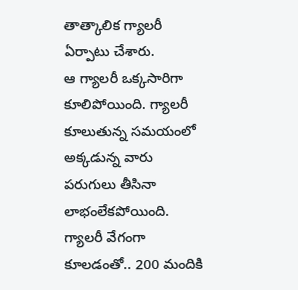తాత్కాలిక గ్యాలరీ ఏర్పాటు చేశారు.
ఆ గ్యాలరీ ఒక్కసారిగా కూలిపోయింది. గ్యాలరీ కూలుతున్న సమయంలో అక్కడున్న వారు పరుగులు తీసినా లాభంలేకపోయింది. గ్యాలరీ వేగంగా కూలడంతో.. 200 మందికి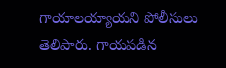గాయాలయ్యాయని పోలీసులు తెలిపారు. గాయపడిన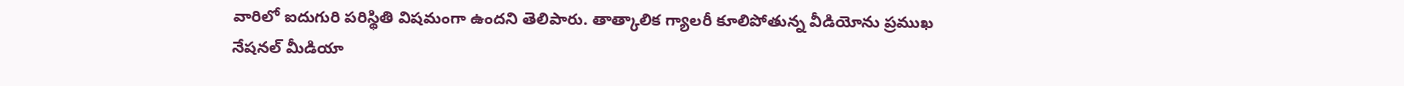వారిలో ఐదుగురి పరిస్థితి విషమంగా ఉందని తెలిపారు. తాత్కాలిక గ్యాలరీ కూలిపోతున్న వీడియోను ప్రముఖ నేషనల్ మీడియా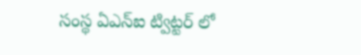సంస్థ ఏఎన్ఐ ట్విట్టర్ లో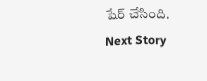షేర్ చేసింది.
Next Story